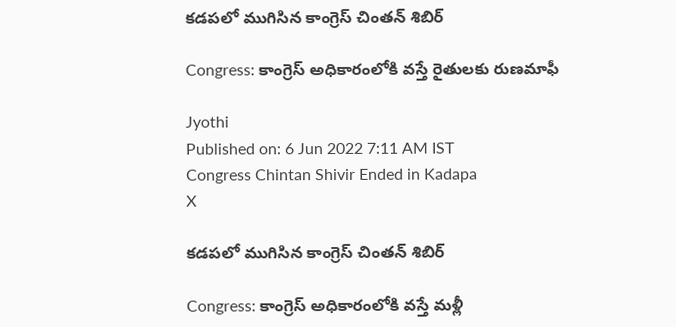కడపలో ముగిసిన కాంగ్రెస్ చింతన్ శిబిర్

Congress: కాంగ్రెస్ అధికారంలోకి వస్తే రైతులకు రుణమాఫీ

Jyothi
Published on: 6 Jun 2022 7:11 AM IST
Congress Chintan Shivir Ended in Kadapa
X

కడపలో ముగిసిన కాంగ్రెస్ చింతన్ శిబిర్

Congress: కాంగ్రెస్ అధికారంలోకి వస్తే మళ్లీ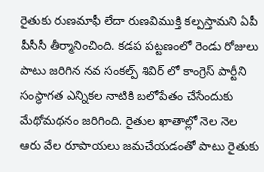రైతుకు రుణమాఫీ లేదా రుణవిముక్తి కల్పస్తామని ఏపీ పీసీసీ తీర్మానించింది. కడప పట్టణంలో రెండు రోజులు పాటు జరిగిన నవ సంకల్ప్ శివిర్ లో కాంగ్రెస్ పార్టీని సంస్ధాగత ఎన్నికల నాటికి బలోపేతం చేసేందుకు మేథోమథనం జరిగింది. రైతుల ఖాతాల్లో నెల నెల ఆరు వేల రూపాయలు జమచేయడంతో పాటు రైతుకు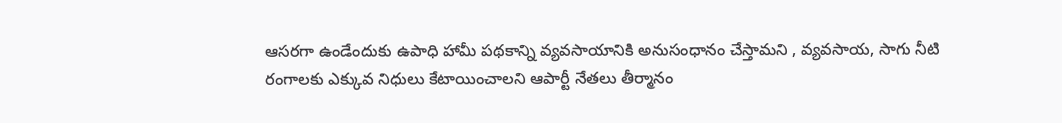ఆసరగా ఉండేందుకు ఉపాధి హామీ పథకాన్ని వ్యవసాయానికి అనుసంధానం చేస్తామని , వ్యవసాయ, సాగు నీటి రంగాలకు ఎక్కువ నిధులు కేటాయించాలని ఆపార్టీ నేతలు తీర్మానం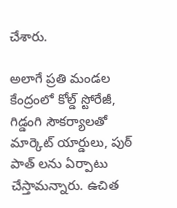చేశారు.

అలాగే ప్రతి మండల కేంద్రంలో కోల్డ్ స్టోరేజీ, గిడ్డంగి సౌకర్యాలతో మార్కెట్ యార్డులు, పుఠ్ పాత్ లను ఏర్పాటు చేస్తామన్నారు. ఉచిత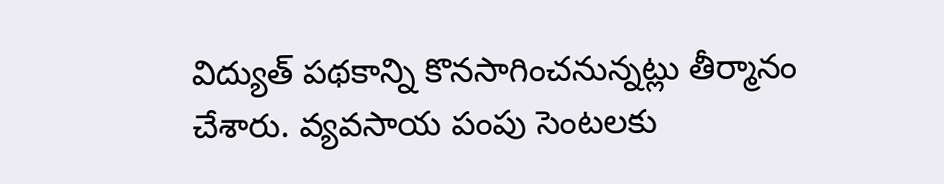విద్యుత్ పథకాన్ని కొనసాగించనున్నట్లు తీర్మానం చేశారు. వ్యవసాయ పంపు సెంటలకు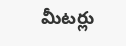మీటర్లు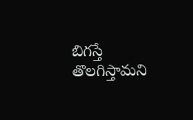బిగస్తే తొలగిస్తామని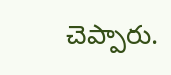చెప్పారు.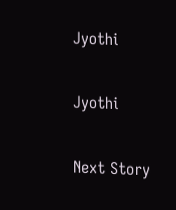Jyothi

Jyothi

Next Story